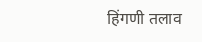हिंगणी तलाव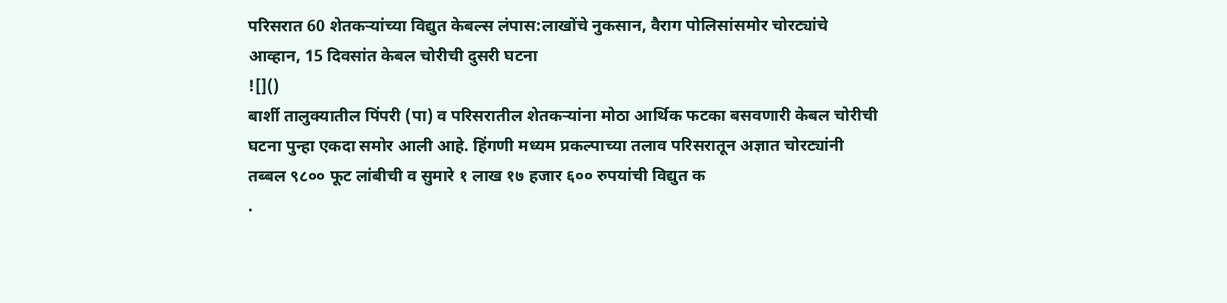परिसरात 60 शेतकऱ्यांच्या विद्युत केबल्स लंपास:लाखोंचे नुकसान, वैराग पोलिसांसमोर चोरट्यांचे आव्हान, 15 दिवसांत केबल चोरीची दुसरी घटना
![]()
बार्शी तालुक्यातील पिंपरी (पा) व परिसरातील शेतकऱ्यांना मोठा आर्थिक फटका बसवणारी केबल चोरीची घटना पुन्हा एकदा समोर आली आहे. हिंगणी मध्यम प्रकल्पाच्या तलाव परिसरातून अज्ञात चोरट्यांनी तब्बल ९८०० फूट लांबीची व सुमारे १ लाख १७ हजार ६०० रुपयांची विद्युत क
.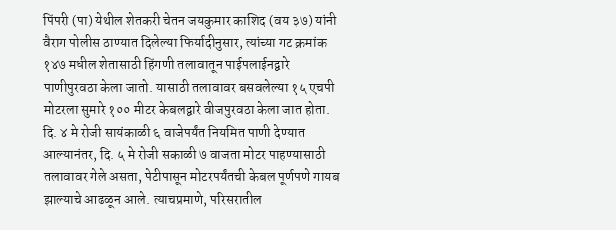पिंपरी (पा) येथील शेतकरी चेतन जयकुमार काशिद (वय ३७) यांनी वैराग पोलीस ठाण्यात दिलेल्या फिर्यादीनुसार, त्यांच्या गट क्रमांक १४७ मधील शेतासाठी हिंगणी तलावातून पाईपलाईनद्वारे पाणीपुरवठा केला जातो. यासाठी तलावावर बसवलेल्या १५ एचपी मोटरला सुमारे १०० मीटर केबलद्वारे वीजपुरवठा केला जात होता. दि. ४ मे रोजी सायंकाळी ६ वाजेपर्यंत नियमित पाणी देण्यात आल्यानंतर, दि. ५ मे रोजी सकाळी ७ वाजता मोटर पाहण्यासाठी तलावावर गेले असता, पेटीपासून मोटरपर्यंतची केबल पूर्णपणे गायब झाल्याचे आढळून आले. त्याचप्रमाणे, परिसरातील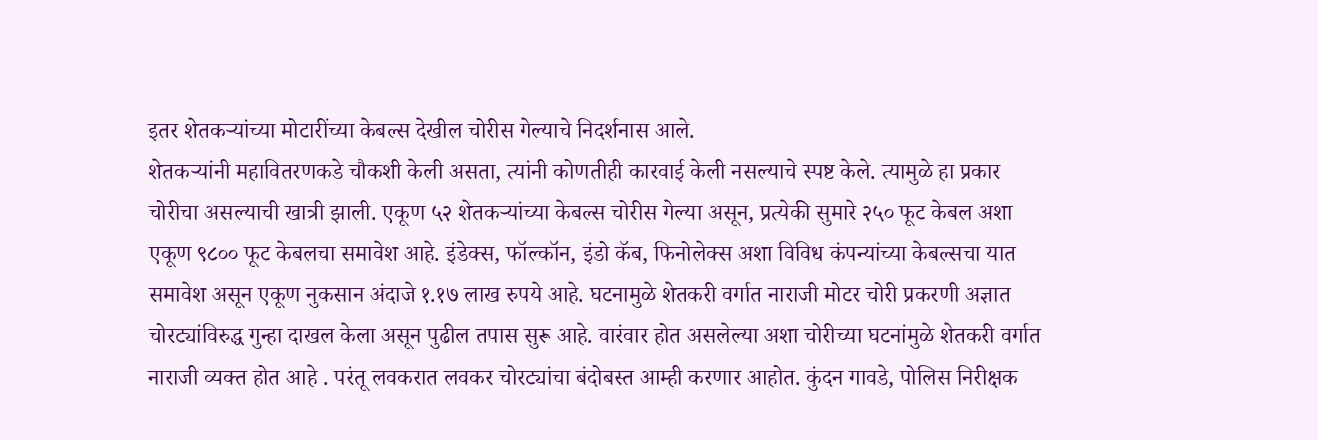इतर शेतकऱ्यांच्या मोटारींच्या केबल्स देखील चोरीस गेल्याचे निदर्शनास आले.
शेतकऱ्यांनी महावितरणकडे चौकशी केली असता, त्यांनी कोणतीही कारवाई केली नसल्याचे स्पष्ट केले. त्यामुळे हा प्रकार चोरीचा असल्याची खात्री झाली. एकूण ५२ शेतकऱ्यांच्या केबल्स चोरीस गेल्या असून, प्रत्येकी सुमारे २५० फूट केबल अशा एकूण ९८०० फूट केबलचा समावेश आहे. इंडेक्स, फॉल्कॉन, इंडो कॅब, फिनोलेक्स अशा विविध कंपन्यांच्या केबल्सचा यात समावेश असून एकूण नुकसान अंदाजे १.१७ लाख रुपये आहे. घटनामुळे शेतकरी वर्गात नाराजी मोटर चोरी प्रकरणी अज्ञात चोरट्यांविरुद्ध गुन्हा दाखल केला असून पुढील तपास सुरू आहे. वारंवार होत असलेल्या अशा चोरीच्या घटनांमुळे शेतकरी वर्गात नाराजी व्यक्त होत आहे . परंतू लवकरात लवकर चोरट्यांचा बंदोबस्त आम्ही करणार आहोत. कुंदन गावडे, पोलिस निरीक्षक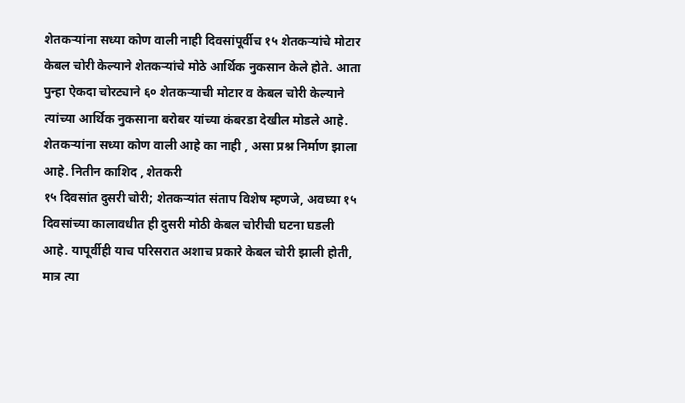शेतकऱ्यांना सध्या कोण वाली नाही दिवसांपूर्वीच १५ शेतकऱ्यांचे मोटार केबल चोरी केल्याने शेतकऱ्यांचे मोठे आर्थिक नुकसान केले होते. आता पुन्हा ऐकदा चोरट्याने ६० शेतकऱ्याची मोटार व केबल चोरी केल्याने त्यांच्या आर्थिक नुकसाना बरोबर यांच्या कंबरडा देखील मोडले आहे. शेतकऱ्यांना सध्या कोण वाली आहे का नाही , असा प्रश्न निर्माण झाला आहे. नितीन काशिद , शेतकरी
१५ दिवसांत दुसरी चोरी; शेतकऱ्यांत संताप विशेष म्हणजे, अवघ्या १५ दिवसांच्या कालावधीत ही दुसरी मोठी केबल चोरीची घटना घडली आहे. यापूर्वीही याच परिसरात अशाच प्रकारे केबल चोरी झाली होती, मात्र त्या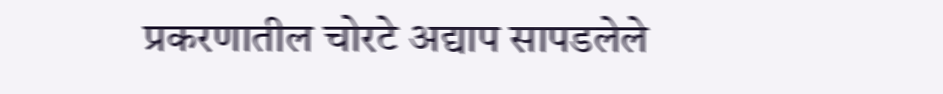प्रकरणातील चोरटे अद्याप सापडलेले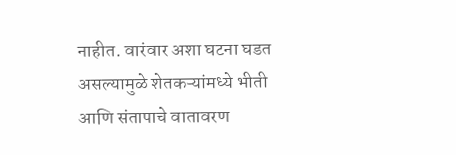नाहीत. वारंवार अशा घटना घडत असल्यामुळे शेतकऱ्यांमध्ये भीती आणि संतापाचे वातावरण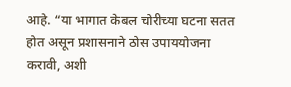आहे. “या भागात केबल चोरीच्या घटना सतत होत असून प्रशासनाने ठोस उपाययोजना करावी, अशी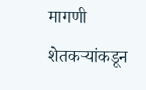मागणी शेतकऱ्यांकडून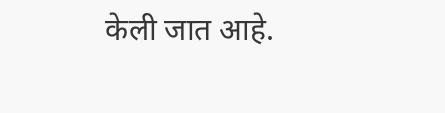केली जात आहे.